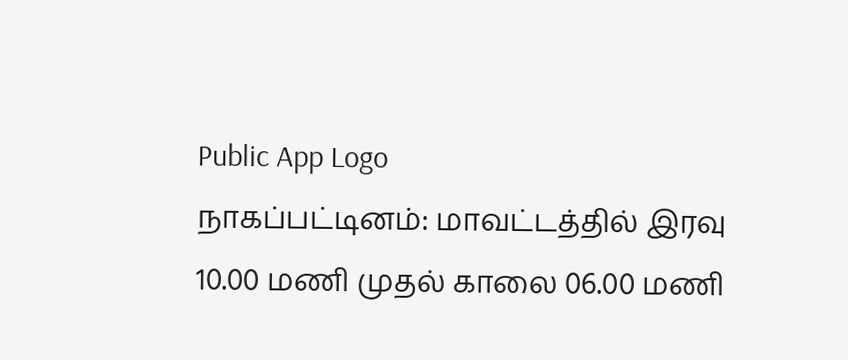Public App Logo
நாகப்பட்டினம்: மாவட்டத்தில் இரவு 10.00 மணி முதல் காலை 06.00 மணி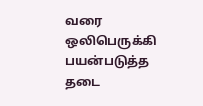வரை ஒலிபெருக்கி பயன்படுத்த தடை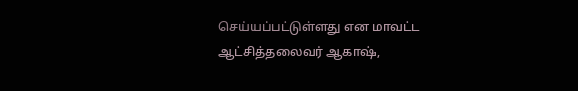செய்யப்பட்டுள்ளது என மாவட்ட ஆட்சித்தலைவர் ஆகாஷ்,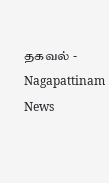தகவல் - Nagapattinam News